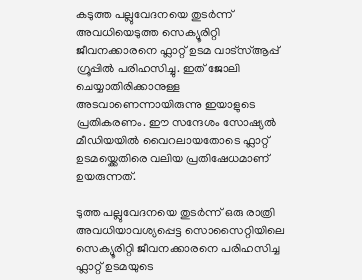കടുത്ത പല്ലുവേദനയെ തുടർന്ന് അവധിയെടുത്ത സെക്യൂരിറ്റി ജീവനക്കാരനെ ഫ്ലാറ്റ് ഉടമ വാട്‌സ്ആപ്പ് ഗ്രൂപ്പിൽ പരിഹസിച്ചു. ഇത് ജോലി ചെയ്യാതിരിക്കാനുള്ള അടവാണെന്നായിരുന്നു ഇയാളുടെ പ്രതികരണം. ഈ സന്ദേശം സോഷ്യൽ മീഡിയയിൽ വൈറലായതോടെ ഫ്ലാറ്റ് ഉടമയ്ക്കെതിരെ വലിയ പ്രതിഷേധമാണ് ഉയരുന്നത്.

ടുത്ത പല്ലുവേദനയെ തുടർന്ന് ഒരു രാത്രി അവധിയാവശ്യപ്പെട്ട സൊസൈറ്റിയിലെ സെക്യൂരിറ്റി ജീവനക്കാരനെ പരിഹസിച്ച ഫ്ലാറ്റ് ഉടമയുടെ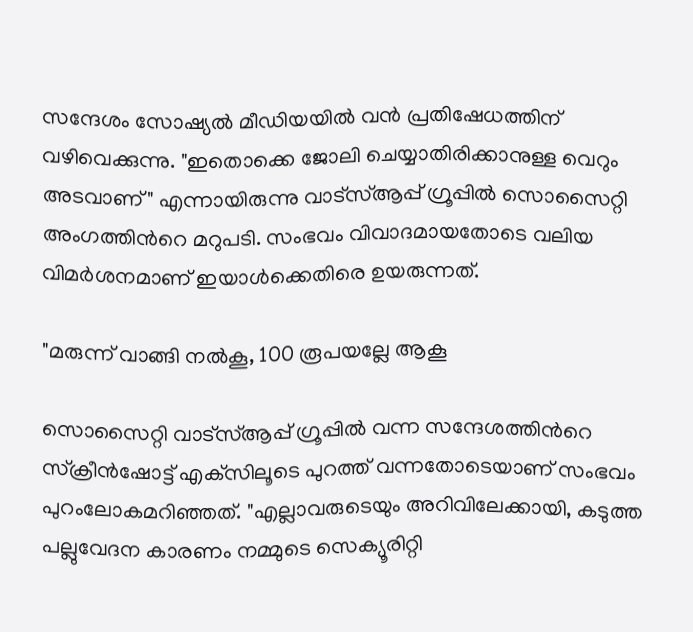സന്ദേശം സോഷ്യൽ മീഡിയയിൽ വൻ പ്രതിഷേധത്തിന് വഴിവെക്കുന്നു. "ഇതൊക്കെ ജോലി ചെയ്യാതിരിക്കാനുള്ള വെറും അടവാണ്" എന്നായിരുന്നു വാട്‌സ്ആപ്പ് ഗ്രൂപ്പിൽ സൊസൈറ്റി അംഗത്തിന്‍റെ മറുപടി. സംഭവം വിവാദമായതോടെ വലിയ വിമർശനമാണ് ഇയാൾക്കെതിരെ ഉയരുന്നത്.

"മരുന്ന് വാങ്ങി നൽകൂ, 100 രൂപയല്ലേ ആകൂ

സൊസൈറ്റി വാട്‌സ്ആപ്പ് ഗ്രൂപ്പിൽ വന്ന സന്ദേശത്തിന്‍റെ സ്ക്രീൻഷോട്ട് എക്‌സിലൂടെ പുറത്ത് വന്നതോടെയാണ് സംഭവം പുറംലോകമറിഞ്ഞത്. "എല്ലാവരുടെയും അറിവിലേക്കായി, കടുത്ത പല്ലുവേദന കാരണം നമ്മുടെ സെക്യൂരിറ്റി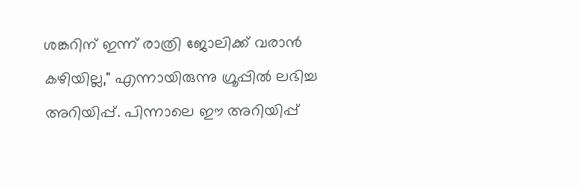ശങ്കറിന് ഇന്ന് രാത്രി ജോലിക്ക് വരാൻ കഴിയില്ല," എന്നായിരുന്നു ഗ്രൂപ്പിൽ ലഭിച്ച അറിയിപ്പ്. പിന്നാലെ ഈ അറിയിപ്പ്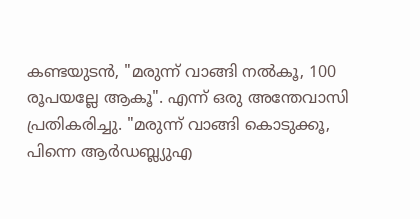കണ്ടയുടൻ, "മരുന്ന് വാങ്ങി നൽകൂ, 100 രൂപയല്ലേ ആകൂ". എന്ന് ഒരു അന്തേവാസി പ്രതികരിച്ചു. "മരുന്ന് വാങ്ങി കൊടുക്കൂ, പിന്നെ ആർഡബ്ല്യുഎ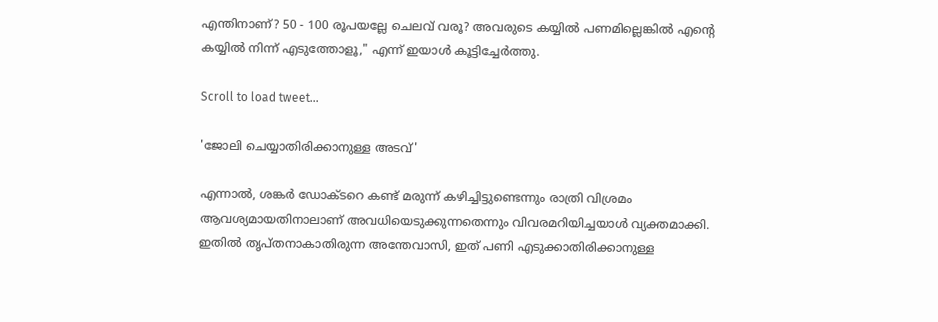എന്തിനാണ്? 50 - 100 രൂപയല്ലേ ചെലവ് വരൂ? അവരുടെ കയ്യിൽ പണമില്ലെങ്കിൽ എന്‍റെ കയ്യിൽ നിന്ന് എടുത്തോളൂ," എന്ന് ഇയാൾ കൂട്ടിച്ചേർത്തു.

Scroll to load tweet…

'ജോലി ചെയ്യാതിരിക്കാനുള്ള അടവ്'

എന്നാൽ, ശങ്കർ ഡോക്ടറെ കണ്ട് മരുന്ന് കഴിച്ചിട്ടുണ്ടെന്നും രാത്രി വിശ്രമം ആവശ്യമായതിനാലാണ് അവധിയെടുക്കുന്നതെന്നും വിവരമറിയിച്ചയാൾ വ്യക്തമാക്കി. ഇതിൽ തൃപ്തനാകാതിരുന്ന അന്തേവാസി, ഇത് പണി എടുക്കാതിരിക്കാനുള്ള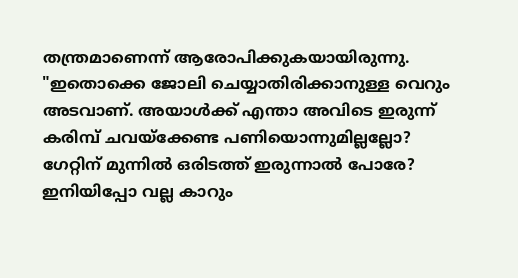തന്ത്രമാണെന്ന് ആരോപിക്കുകയായിരുന്നു. "ഇതൊക്കെ ജോലി ചെയ്യാതിരിക്കാനുള്ള വെറും അടവാണ്. അയാൾക്ക് എന്താ അവിടെ ഇരുന്ന് കരിമ്പ് ചവയ്ക്കേണ്ട പണിയൊന്നുമില്ലല്ലോ? ഗേറ്റിന് മുന്നിൽ ഒരിടത്ത് ഇരുന്നാൽ പോരേ? ഇനിയിപ്പോ വല്ല കാറും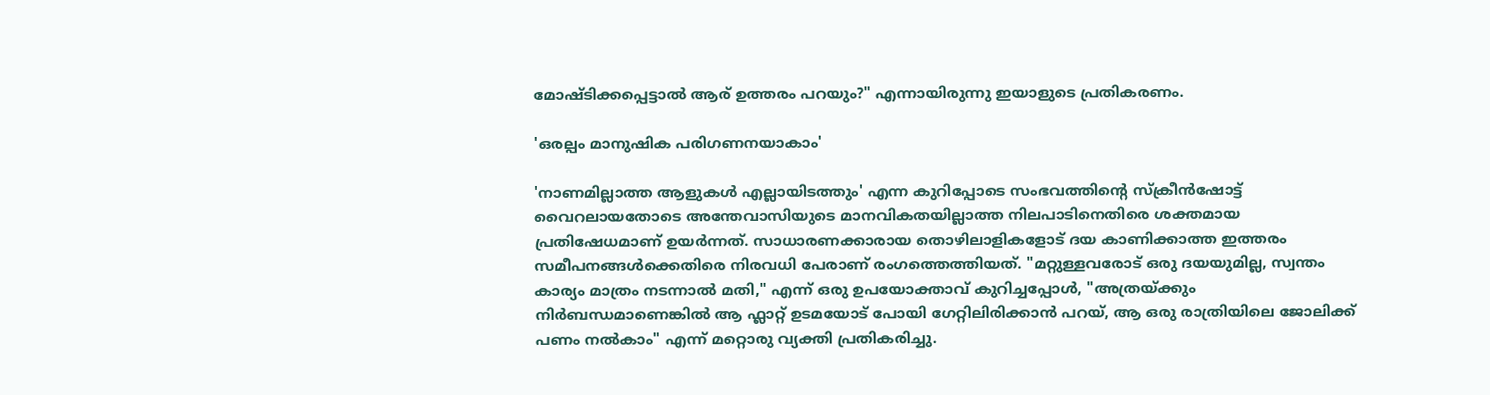മോഷ്ടിക്കപ്പെട്ടാൽ ആര് ഉത്തരം പറയും?" എന്നായിരുന്നു ഇയാളുടെ പ്രതികരണം.

'ഒരല്പം മാനുഷിക പരിഗണനയാകാം'

'നാണമില്ലാത്ത ആളുകൾ എല്ലായിടത്തും' എന്ന കുറിപ്പോടെ സംഭവത്തിന്‍റെ സ്ക്രീൻഷോട്ട് വൈറലായതോടെ അന്തേവാസിയുടെ മാനവികതയില്ലാത്ത നിലപാടിനെതിരെ ശക്തമായ പ്രതിഷേധമാണ് ഉയർന്നത്. സാധാരണക്കാരായ തൊഴിലാളികളോട് ദയ കാണിക്കാത്ത ഇത്തരം സമീപനങ്ങൾക്കെതിരെ നിരവധി പേരാണ് രംഗത്തെത്തിയത്. "മറ്റുള്ളവരോട് ഒരു ദയയുമില്ല, സ്വന്തം കാര്യം മാത്രം നടന്നാൽ മതി," എന്ന് ഒരു ഉപയോക്താവ് കുറിച്ചപ്പോൾ, "അത്രയ്ക്കും നിർബന്ധമാണെങ്കിൽ ആ ഫ്ലാറ്റ് ഉടമയോട് പോയി ഗേറ്റിലിരിക്കാൻ പറയ്, ആ ഒരു രാത്രിയിലെ ജോലിക്ക് പണം നൽകാം" എന്ന് മറ്റൊരു വ്യക്തി പ്രതികരിച്ചു.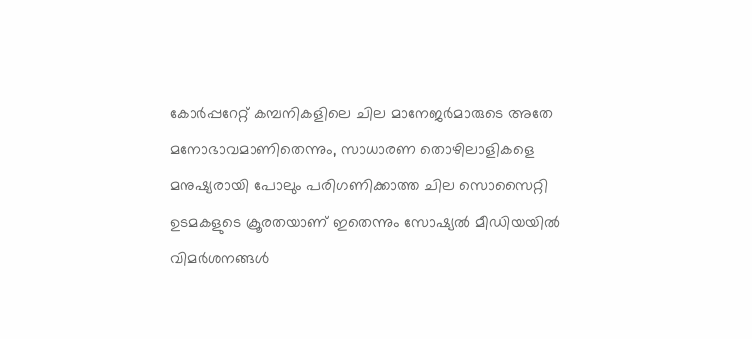കോർപ്പറേറ്റ് കമ്പനികളിലെ ചില മാനേജർമാരുടെ അതേ മനോഭാവമാണിതെന്നും, സാധാരണ തൊഴിലാളികളെ മനുഷ്യരായി പോലും പരിഗണിക്കാത്ത ചില സൊസൈറ്റി ഉടമകളുടെ ക്രൂരതയാണ് ഇതെന്നും സോഷ്യൽ മീഡിയയിൽ വിമർശനങ്ങൾ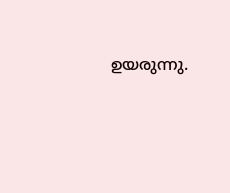ഉയരുന്നു.